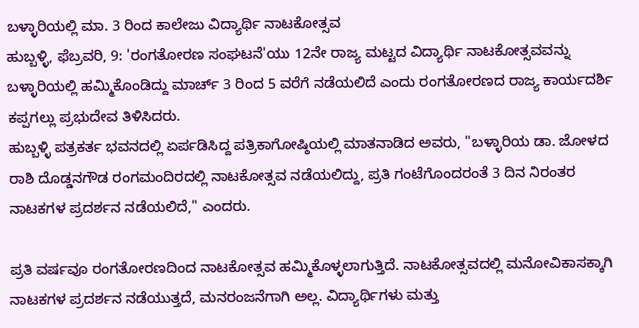ಬಳ್ಳಾರಿಯಲ್ಲಿ ಮಾ. 3 ರಿಂದ ಕಾಲೇಜು ವಿದ್ಯಾರ್ಥಿ ನಾಟಕೋತ್ಸವ
ಹುಬ್ಬಳ್ಳಿ, ಫೆಬ್ರವರಿ, 9: 'ರಂಗತೋರಣ ಸಂಘಟನೆ'ಯು 12ನೇ ರಾಜ್ಯ ಮಟ್ಟದ ವಿದ್ಯಾರ್ಥಿ ನಾಟಕೋತ್ಸವವನ್ನು ಬಳ್ಳಾರಿಯಲ್ಲಿ ಹಮ್ಮಿಕೊಂಡಿದ್ದು ಮಾರ್ಚ್ 3 ರಿಂದ 5 ವರೆಗೆ ನಡೆಯಲಿದೆ ಎಂದು ರಂಗತೋರಣದ ರಾಜ್ಯ ಕಾರ್ಯದರ್ಶಿ ಕಪ್ಪಗಲ್ಲು ಪ್ರಭುದೇವ ತಿಳಿಸಿದರು.
ಹುಬ್ಬಳ್ಳಿ ಪತ್ರಕರ್ತ ಭವನದಲ್ಲಿ ಏರ್ಪಡಿಸಿದ್ದ ಪತ್ರಿಕಾಗೋಷ್ಠಿಯಲ್ಲಿ ಮಾತನಾಡಿದ ಅವರು, "ಬಳ್ಳಾರಿಯ ಡಾ. ಜೋಳದ ರಾಶಿ ದೊಡ್ಡನಗೌಡ ರಂಗಮಂದಿರದಲ್ಲಿ ನಾಟಕೋತ್ಸವ ನಡೆಯಲಿದ್ದು, ಪ್ರತಿ ಗಂಟೆಗೊಂದರಂತೆ 3 ದಿನ ನಿರಂತರ ನಾಟಕಗಳ ಪ್ರದರ್ಶನ ನಡೆಯಲಿದೆ," ಎಂದರು.

ಪ್ರತಿ ವರ್ಷವೂ ರಂಗತೋರಣದಿಂದ ನಾಟಕೋತ್ಸವ ಹಮ್ಮಿಕೊಳ್ಳಲಾಗುತ್ತಿದೆ. ನಾಟಕೋತ್ಸವದಲ್ಲಿ ಮನೋವಿಕಾಸಕ್ಕಾಗಿ ನಾಟಕಗಳ ಪ್ರದರ್ಶನ ನಡೆಯುತ್ತದೆ, ಮನರಂಜನೆಗಾಗಿ ಅಲ್ಲ. ವಿದ್ಯಾರ್ಥಿಗಳು ಮತ್ತು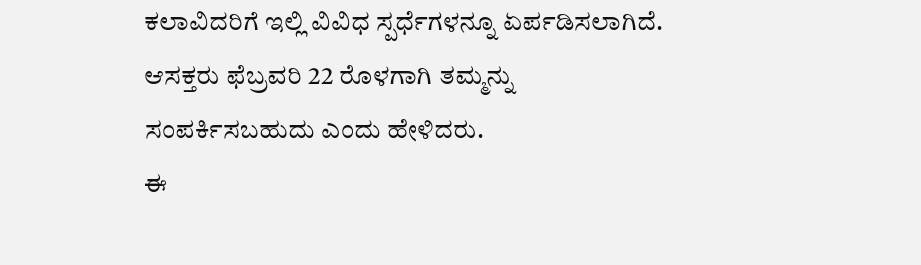ಕಲಾವಿದರಿಗೆ ಇಲ್ಲಿ ವಿವಿಧ ಸ್ಪರ್ಧೆಗಳನ್ನೂ ಏರ್ಪಡಿಸಲಾಗಿದೆ. ಆಸಕ್ತರು ಫೆಬ್ರವರಿ 22 ರೊಳಗಾಗಿ ತಮ್ಮನ್ನು ಸಂಪರ್ಕಿಸಬಹುದು ಎಂದು ಹೇಳಿದರು.
ಈ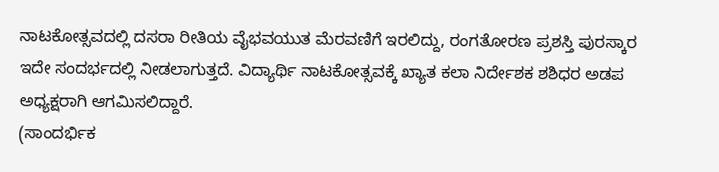ನಾಟಕೋತ್ಸವದಲ್ಲಿ ದಸರಾ ರೀತಿಯ ವೈಭವಯುತ ಮೆರವಣಿಗೆ ಇರಲಿದ್ದು, ರಂಗತೋರಣ ಪ್ರಶಸ್ತಿ ಪುರಸ್ಕಾರ ಇದೇ ಸಂದರ್ಭದಲ್ಲಿ ನೀಡಲಾಗುತ್ತದೆ. ವಿದ್ಯಾರ್ಥಿ ನಾಟಕೋತ್ಸವಕ್ಕೆ ಖ್ಯಾತ ಕಲಾ ನಿರ್ದೇಶಕ ಶಶಿಧರ ಅಡಪ ಅಧ್ಯಕ್ಷರಾಗಿ ಆಗಮಿಸಲಿದ್ದಾರೆ.
(ಸಾಂದರ್ಭಿಕ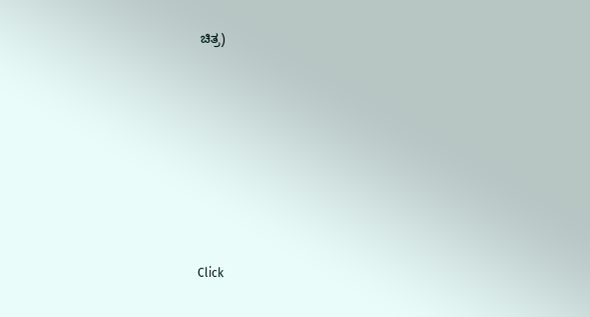ಚಿತ್ರ)












Click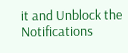it and Unblock the Notifications